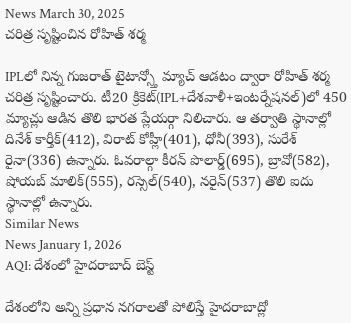News March 30, 2025
చరిత్ర సృష్టించిన రోహిత్ శర్మ

IPLలో నిన్న గుజరాత్ టైటాన్స్తో మ్యాచ్ ఆడటం ద్వారా రోహిత్ శర్మ చరిత్ర సృష్టించారు. టీ20 క్రికెట్(IPL+దేశవాళీ+ఇంటర్నేషనల్)లో 450 మ్యాచ్లు ఆడిన తొలి భారత ప్లేయర్గా నిలిచారు. ఆ తర్వాతి స్థానాల్లో దినేశ్ కార్తీక్(412), విరాట్ కోహ్లీ(401), ధోనీ(393), సురేశ్ రైనా(336) ఉన్నారు. ఓవరాల్గా కీరన్ పొలార్డ్(695), బ్రావో(582), షోయబ్ మాలిక్(555), రస్సెల్(540), నరైన్(537) తొలి ఐదు స్థానాల్లో ఉన్నారు.
Similar News
News January 1, 2026
AQI: దేశంలో హైదరాబాద్ బెస్ట్

దేశంలోని అన్ని ప్రధాన నగరాలతో పోలిస్తే హైదరాబాద్లో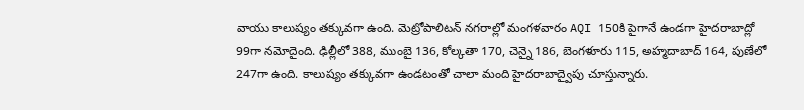వాయు కాలుష్యం తక్కువగా ఉంది. మెట్రోపాలిటన్ నగరాల్లో మంగళవారం AQI 150కి పైగానే ఉండగా హైదరాబాద్లో 99గా నమోదైంది. ఢిల్లీలో 388, ముంబై 136, కోల్కతా 170, చెన్నై 186, బెంగళూరు 115, అహ్మదాబాద్ 164, పుణేలో 247గా ఉంది. కాలుష్యం తక్కువగా ఉండటంతో చాలా మంది హైదరాబాద్వైపు చూస్తున్నారు.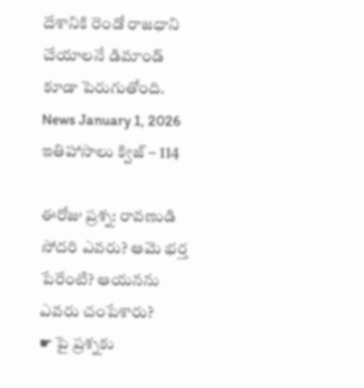దేశానికి రెండో రాజధాని చేయాలనే డిమాండ్ కూడా పెరుగుతోంది.
News January 1, 2026
ఇతిహాసాలు క్విజ్ – 114

ఈరోజు ప్రశ్న: రావణుడి సోదరి ఎవరు? ఆమె భర్త పేరేంటి? ఆయనను ఎవరు చంపేశారు?
☛ పై ప్రశ్నకు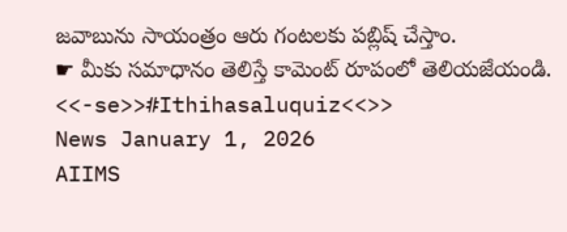జవాబును సాయంత్రం ఆరు గంటలకు పబ్లిష్ చేస్తాం.
☛ మీకు సమాధానం తెలిస్తే కామెంట్ రూపంలో తెలియజేయండి.
<<-se>>#Ithihasaluquiz<<>>
News January 1, 2026
AIIMS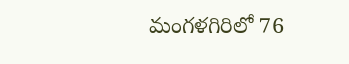మంగళగిరిలో 76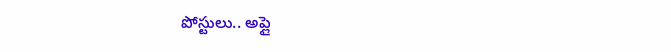పోస్టులు.. అప్లై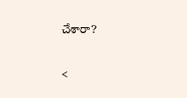చేశారా?

<